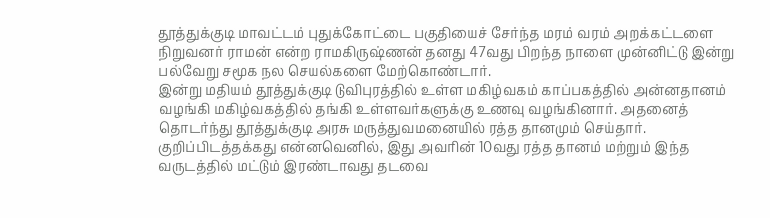தூத்துக்குடி மாவட்டம் புதுக்கோட்டை பகுதியைச் சேர்ந்த மரம் வரம் அறக்கட்டளை நிறுவனர் ராமன் என்ற ராமகிருஷ்ணன் தனது 47வது பிறந்த நாளை முன்னிட்டு இன்று பல்வேறு சமூக நல செயல்களை மேற்கொண்டார்.
இன்று மதியம் தூத்துக்குடி டுவிபுரத்தில் உள்ள மகிழ்வகம் காப்பகத்தில் அன்னதானம் வழங்கி மகிழ்வகத்தில் தங்கி உள்ளவர்களுக்கு உணவு வழங்கினார். அதனைத் தொடர்ந்து தூத்துக்குடி அரசு மருத்துவமனையில் ரத்த தானமும் செய்தார். குறிப்பிடத்தக்கது என்னவெனில், இது அவரின் 10வது ரத்த தானம் மற்றும் இந்த வருடத்தில் மட்டும் இரண்டாவது தடவை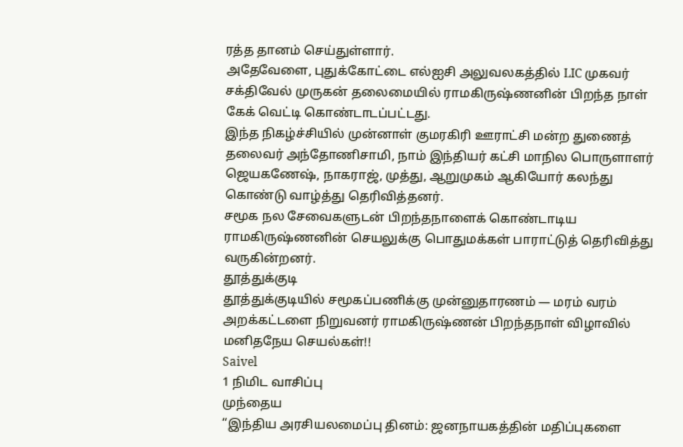ரத்த தானம் செய்துள்ளார்.
அதேவேளை, புதுக்கோட்டை எல்ஐசி அலுவலகத்தில் LIC முகவர் சக்திவேல் முருகன் தலைமையில் ராமகிருஷ்ணனின் பிறந்த நாள் கேக் வெட்டி கொண்டாடப்பட்டது.
இந்த நிகழ்ச்சியில் முன்னாள் குமரகிரி ஊராட்சி மன்ற துணைத் தலைவர் அந்தோணிசாமி, நாம் இந்தியர் கட்சி மாநில பொருளாளர் ஜெயகணேஷ், நாகராஜ், முத்து, ஆறுமுகம் ஆகியோர் கலந்து கொண்டு வாழ்த்து தெரிவித்தனர்.
சமூக நல சேவைகளுடன் பிறந்தநாளைக் கொண்டாடிய ராமகிருஷ்ணனின் செயலுக்கு பொதுமக்கள் பாராட்டுத் தெரிவித்து வருகின்றனர்.
தூத்துக்குடி
தூத்துக்குடியில் சமூகப்பணிக்கு முன்னுதாரணம் — மரம் வரம் அறக்கட்டளை நிறுவனர் ராமகிருஷ்ணன் பிறந்தநாள் விழாவில் மனிதநேய செயல்கள்!!
Saivel
1 நிமிட வாசிப்பு
முந்தைய
“இந்திய அரசியலமைப்பு தினம்: ஜனநாயகத்தின் மதிப்புகளை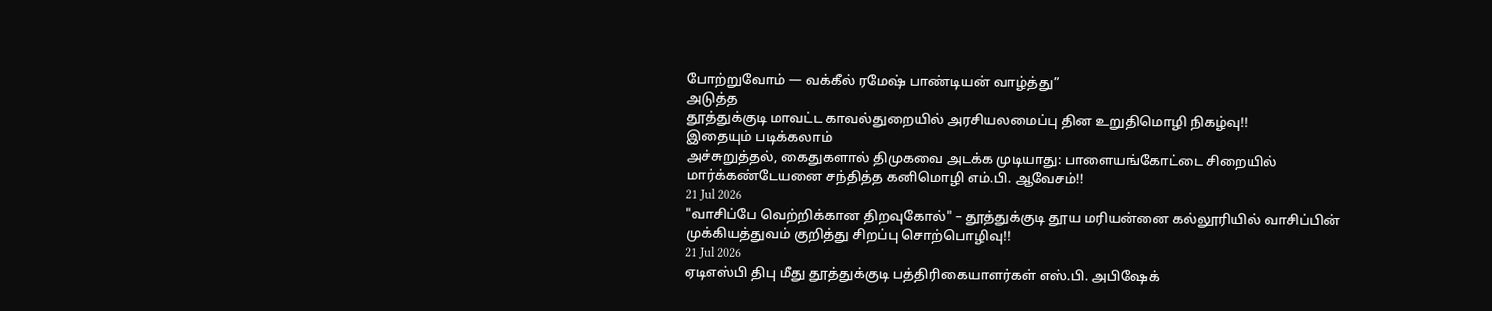போற்றுவோம் — வக்கீல் ரமேஷ் பாண்டியன் வாழ்த்து”
அடுத்த
தூத்துக்குடி மாவட்ட காவல்துறையில் அரசியலமைப்பு தின உறுதிமொழி நிகழ்வு!!
இதையும் படிக்கலாம்
அச்சுறுத்தல், கைதுகளால் திமுகவை அடக்க முடியாது: பாளையங்கோட்டை சிறையில் மார்க்கண்டேயனை சந்தித்த கனிமொழி எம்.பி. ஆவேசம்!!
21 Jul 2026
"வாசிப்பே வெற்றிக்கான திறவுகோல்" – தூத்துக்குடி தூய மரியன்னை கல்லூரியில் வாசிப்பின் முக்கியத்துவம் குறித்து சிறப்பு சொற்பொழிவு!!
21 Jul 2026
ஏடிஎஸ்பி திபு மீது தூத்துக்குடி பத்திரிகையாளர்கள் எஸ்.பி. அபிஷேக்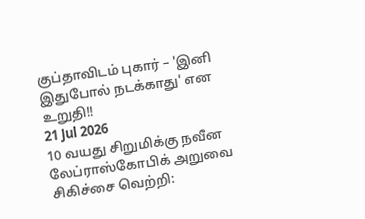குப்தாவிடம் புகார் – 'இனி இதுபோல் நடக்காது' என உறுதி!!
21 Jul 2026
10 வயது சிறுமிக்கு நவீன லேப்ராஸ்கோபிக் அறுவை சிகிச்சை வெற்றி: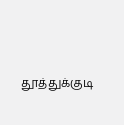தூத்துக்குடி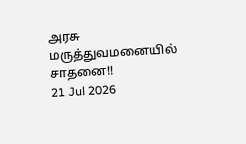அரசு மருத்துவமனையில் சாதனை!!
21 Jul 2026